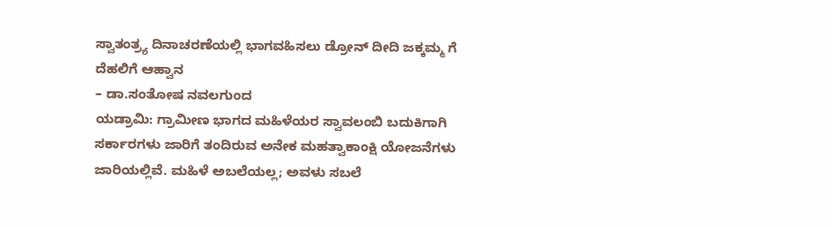ಸ್ವಾತಂತ್ರ್ಯ ದಿನಾಚರಣೆಯಲ್ಲಿ ಭಾಗವಹಿಸಲು ಡ್ರೋನ್ ದೀದಿ ಜಕ್ಕಮ್ಮ ಗೆ ದೆಹಲಿಗೆ ಆಹ್ವಾನ
– ಡಾ.ಸಂತೋಷ ನವಲಗುಂದ
ಯಡ್ರಾಮಿ: ಗ್ರಾಮೀಣ ಭಾಗದ ಮಹಿಳೆಯರ ಸ್ವಾವಲಂಬಿ ಬದುಕಿಗಾಗಿ ಸರ್ಕಾರಗಳು ಜಾರಿಗೆ ತಂದಿರುವ ಅನೇಕ ಮಹತ್ವಾಕಾಂಕ್ಷಿ ಯೋಜನೆಗಳು ಜಾರಿಯಲ್ಲಿವೆ. ಮಹಿಳೆ ಅಬಲೆಯಲ್ಲ; ಅವಳು ಸಬಲೆ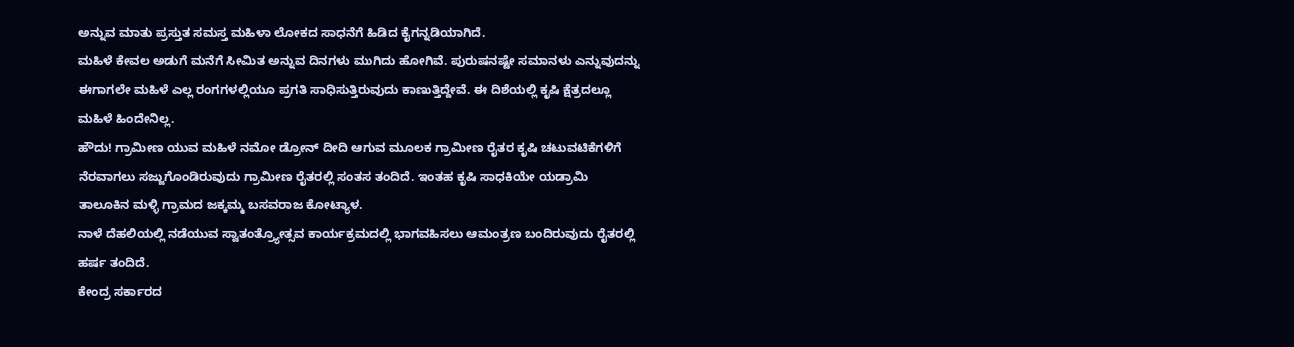ಅನ್ನುವ ಮಾತು ಪ್ರಸ್ತುತ ಸಮಸ್ತ ಮಹಿಳಾ ಲೋಕದ ಸಾಧನೆಗೆ ಹಿಡಿದ ಕೈಗನ್ನಡಿಯಾಗಿದೆ.
ಮಹಿಳೆ ಕೇವಲ ಅಡುಗೆ ಮನೆಗೆ ಸೀಮಿತ ಅನ್ನುವ ದಿನಗಳು ಮುಗಿದು ಹೋಗಿವೆ. ಪುರುಷನಷ್ಟೇ ಸಮಾನಳು ಎನ್ನುವುದನ್ನು ಈಗಾಗಲೇ ಮಹಿಳೆ ಎಲ್ಲ ರಂಗಗಳಲ್ಲಿಯೂ ಪ್ರಗತಿ ಸಾಧಿಸುತ್ತಿರುವುದು ಕಾಣುತ್ತಿದ್ದೇವೆ. ಈ ದಿಶೆಯಲ್ಲಿ ಕೃಷಿ ಕ್ಷೆತ್ರದಲ್ಲೂ ಮಹಿಳೆ ಹಿಂದೇನಿಲ್ಲ.
ಹೌದು! ಗ್ರಾಮೀಣ ಯುವ ಮಹಿಳೆ ನಮೋ ಡ್ರೋನ್ ದೀದಿ ಆಗುವ ಮೂಲಕ ಗ್ರಾಮೀಣ ರೈತರ ಕೃಷಿ ಚಟುವಟಿಕೆಗಳಿಗೆ ನೆರವಾಗಲು ಸಜ್ಜುಗೊಂಡಿರುವುದು ಗ್ರಾಮೀಣ ರೈತರಲ್ಲಿ ಸಂತಸ ತಂದಿದೆ. ಇಂತಹ ಕೃಷಿ ಸಾಧಕಿಯೇ ಯಡ್ರಾಮಿ ತಾಲೂಕಿನ ಮಳ್ಳಿ ಗ್ರಾಮದ ಜಕ್ಕಮ್ಮ ಬಸವರಾಜ ಕೋಟ್ಯಾಳ.
ನಾಳೆ ದೆಹಲಿಯಲ್ಲಿ ನಡೆಯುವ ಸ್ವಾತಂತ್ರ್ಯೋತ್ಸವ ಕಾರ್ಯಕ್ರಮದಲ್ಲಿ ಭಾಗವಹಿಸಲು ಆಮಂತ್ರಣ ಬಂದಿರುವುದು ರೈತರಲ್ಲಿ ಹರ್ಷ ತಂದಿದೆ.
ಕೇಂದ್ರ ಸರ್ಕಾರದ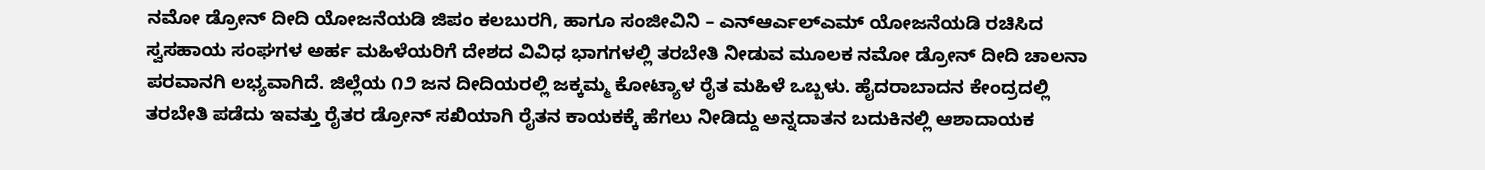ನಮೋ ಡ್ರೋನ್ ದೀದಿ ಯೋಜನೆಯಡಿ ಜಿಪಂ ಕಲಬುರಗಿ, ಹಾಗೂ ಸಂಜೀವಿನಿ – ಎನ್ಆರ್ಎಲ್ಎಮ್ ಯೋಜನೆಯಡಿ ರಚಿಸಿದ ಸ್ವಸಹಾಯ ಸಂಘಗಳ ಅರ್ಹ ಮಹಿಳೆಯರಿಗೆ ದೇಶದ ವಿವಿಧ ಭಾಗಗಳಲ್ಲಿ ತರಬೇತಿ ನೀಡುವ ಮೂಲಕ ನಮೋ ಡ್ರೋನ್ ದೀದಿ ಚಾಲನಾ ಪರವಾನಗಿ ಲಭ್ಯವಾಗಿದೆ. ಜಿಲ್ಲೆಯ ೧೨ ಜನ ದೀದಿಯರಲ್ಲಿ ಜಕ್ಕಮ್ಮ ಕೋಟ್ಯಾಳ ರೈತ ಮಹಿಳೆ ಒಬ್ಬಳು. ಹೈದರಾಬಾದನ ಕೇಂದ್ರದಲ್ಲಿ ತರಬೇತಿ ಪಡೆದು ಇವತ್ತು ರೈತರ ಡ್ರೋನ್ ಸಖಿಯಾಗಿ ರೈತನ ಕಾಯಕಕ್ಕೆ ಹೆಗಲು ನೀಡಿದ್ದು ಅನ್ನದಾತನ ಬದುಕಿನಲ್ಲಿ ಆಶಾದಾಯಕ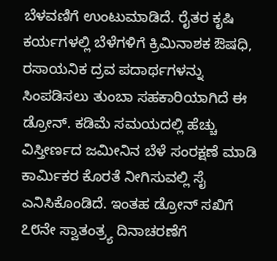ಬೆಳವಣಿಗೆ ಉಂಟುಮಾಡಿದೆ. ರೈತರ ಕೃಷಿ ಕರ್ಯಗಳಲ್ಲಿ ಬೆಳೆಗಳಿಗೆ ಕ್ರಿಮಿನಾಶಕ ಔಷಧಿ, ರಸಾಯನಿಕ ದ್ರವ ಪದಾರ್ಥಗಳನ್ನು ಸಿಂಪಡಿಸಲು ತುಂಬಾ ಸಹಕಾರಿಯಾಗಿದೆ ಈ ಡ್ರೋನ್. ಕಡಿಮೆ ಸಮಯದಲ್ಲಿ ಹೆಚ್ಚು ವಿಸ್ತೀರ್ಣದ ಜಮೀನಿನ ಬೆಳೆ ಸಂರಕ್ಷಣೆ ಮಾಡಿ ಕಾರ್ಮಿಕರ ಕೊರತೆ ನೀಗಿಸುವಲ್ಲಿ ಸೈ ಎನಿಸಿಕೊಂಡಿದೆ. ಇಂತಹ ಡ್ರೋನ್ ಸಖಿಗೆ ೭೮ನೇ ಸ್ವಾತಂತ್ರ್ಯ ದಿನಾಚರಣೆಗೆ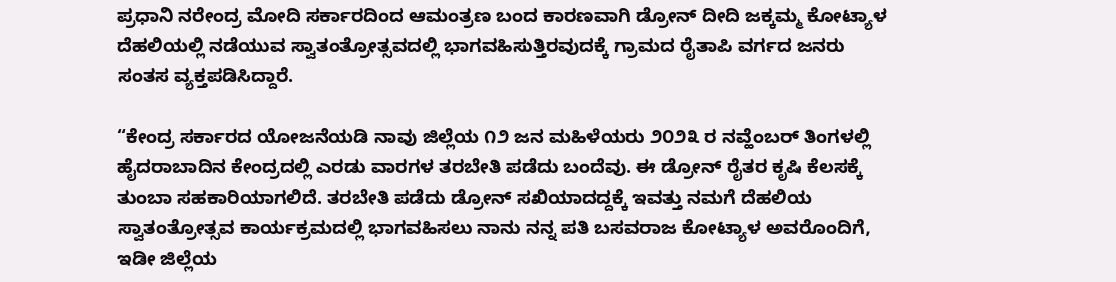ಪ್ರಧಾನಿ ನರೇಂದ್ರ ಮೋದಿ ಸರ್ಕಾರದಿಂದ ಆಮಂತ್ರಣ ಬಂದ ಕಾರಣವಾಗಿ ಡ್ರೋನ್ ದೀದಿ ಜಕ್ಕಮ್ಮ ಕೋಟ್ಯಾಳ ದೆಹಲಿಯಲ್ಲಿ ನಡೆಯುವ ಸ್ವಾತಂತ್ರೋತ್ಸವದಲ್ಲಿ ಭಾಗವಹಿಸುತ್ತಿರವುದಕ್ಕೆ ಗ್ರಾಮದ ರೈತಾಪಿ ವರ್ಗದ ಜನರು ಸಂತಸ ವ್ಯಕ್ತಪಡಿಸಿದ್ದಾರೆ.

“ಕೇಂದ್ರ ಸರ್ಕಾರದ ಯೋಜನೆಯಡಿ ನಾವು ಜಿಲ್ಲೆಯ ೧೨ ಜನ ಮಹಿಳೆಯರು ೨೦೨೩ ರ ನವ್ಹೆಂಬರ್ ತಿಂಗಳಲ್ಲಿ ಹೈದರಾಬಾದಿನ ಕೇಂದ್ರದಲ್ಲಿ ಎರಡು ವಾರಗಳ ತರಬೇತಿ ಪಡೆದು ಬಂದೆವು. ಈ ಡ್ರೋನ್ ರೈತರ ಕೃಷಿ ಕೆಲಸಕ್ಕೆ ತುಂಬಾ ಸಹಕಾರಿಯಾಗಲಿದೆ. ತರಬೇತಿ ಪಡೆದು ಡ್ರೋನ್ ಸಖಿಯಾದದ್ದಕ್ಕೆ ಇವತ್ತು ನಮಗೆ ದೆಹಲಿಯ ಸ್ವಾತಂತ್ರೋತ್ಸವ ಕಾರ್ಯಕ್ರಮದಲ್ಲಿ ಭಾಗವಹಿಸಲು ನಾನು ನನ್ನ ಪತಿ ಬಸವರಾಜ ಕೋಟ್ಯಾಳ ಅವರೊಂದಿಗೆ, ಇಡೀ ಜಿಲ್ಲೆಯ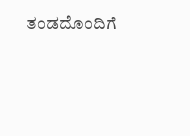ತಂಡದೊಂದಿಗೆ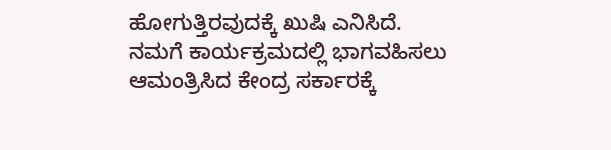ಹೋಗುತ್ತಿರವುದಕ್ಕೆ ಖುಷಿ ಎನಿಸಿದೆ. ನಮಗೆ ಕಾರ್ಯಕ್ರಮದಲ್ಲಿ ಭಾಗವಹಿಸಲು ಆಮಂತ್ರಿಸಿದ ಕೇಂದ್ರ ಸರ್ಕಾರಕ್ಕೆ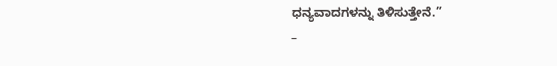ಧನ್ಯವಾದಗಳನ್ನು ತಿಳಿಸುತ್ತೇನೆ.”
–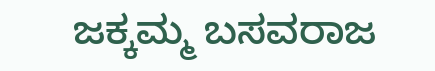ಜಕ್ಕಮ್ಮ ಬಸವರಾಜ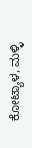ಕೋಟ್ಯಾಳ, ಮಳ್ಳಿ